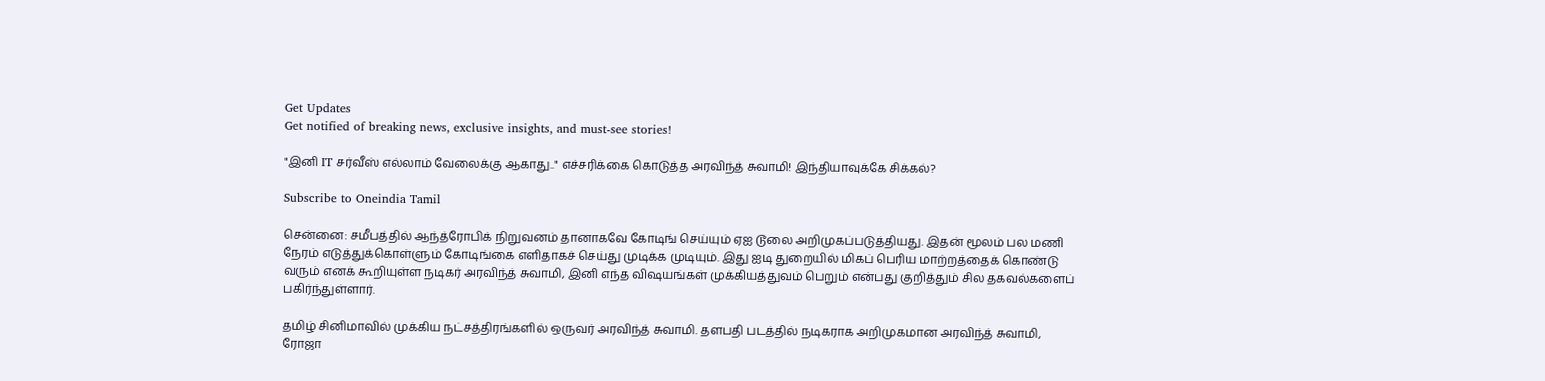Get Updates
Get notified of breaking news, exclusive insights, and must-see stories!

"இனி IT சர்வீஸ் எல்லாம் வேலைக்கு ஆகாது.." எச்சரிக்கை கொடுத்த அரவிந்த் சுவாமி! இந்தியாவுக்கே சிக்கல்?

Subscribe to Oneindia Tamil

சென்னை: சமீபத்தில் ஆந்த்ரோபிக் நிறுவனம் தானாகவே கோடிங் செய்யும் ஏஐ டூலை அறிமுகப்படுத்தியது. இதன் மூலம் பல மணி நேரம் எடுத்துக்கொள்ளும் கோடிங்கை எளிதாகச் செய்து முடிக்க முடியும். இது ஐடி துறையில் மிகப் பெரிய மாற்றத்தைக் கொண்டு வரும் எனக் கூறியுள்ள நடிகர் அரவிந்த் சுவாமி, இனி எந்த விஷயங்கள் முக்கியத்துவம் பெறும் என்பது குறித்தும் சில தகவல்களைப் பகிர்ந்துள்ளார்.

தமிழ் சினிமாவில் முக்கிய நட்சத்திரங்களில் ஒருவர் அரவிந்த் சுவாமி. தளபதி படத்தில் நடிகராக அறிமுகமான அரவிந்த் சுவாமி, ரோஜா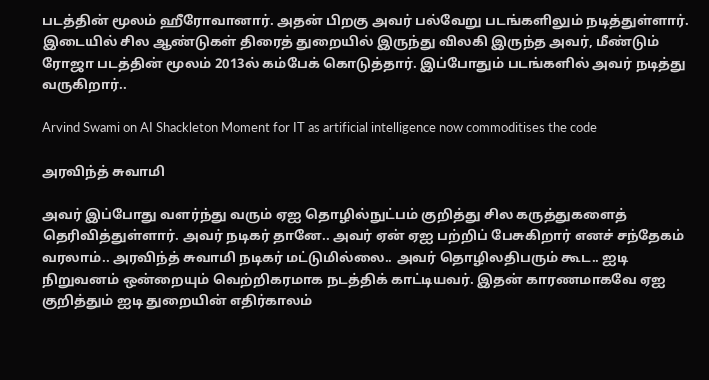படத்தின் மூலம் ஹீரோவானார். அதன் பிறகு அவர் பல்வேறு படங்களிலும் நடித்துள்ளார். இடையில் சில ஆண்டுகள் திரைத் துறையில் இருந்து விலகி இருந்த அவர், மீண்டும் ரோஜா படத்தின் மூலம் 2013ல் கம்பேக் கொடுத்தார். இப்போதும் படங்களில் அவர் நடித்து வருகிறார்..

Arvind Swami on AI Shackleton Moment for IT as artificial intelligence now commoditises the code

அரவிந்த் சுவாமி

அவர் இப்போது வளர்ந்து வரும் ஏஐ தொழில்நுட்பம் குறித்து சில கருத்துகளைத் தெரிவித்துள்ளார். அவர் நடிகர் தானே.. அவர் ஏன் ஏஐ பற்றிப் பேசுகிறார் எனச் சந்தேகம் வரலாம்.. அரவிந்த் சுவாமி நடிகர் மட்டுமில்லை.. அவர் தொழிலதிபரும் கூட.. ஐடி நிறுவனம் ஒன்றையும் வெற்றிகரமாக நடத்திக் காட்டியவர். இதன் காரணமாகவே ஏஐ குறித்தும் ஐடி துறையின் எதிர்காலம்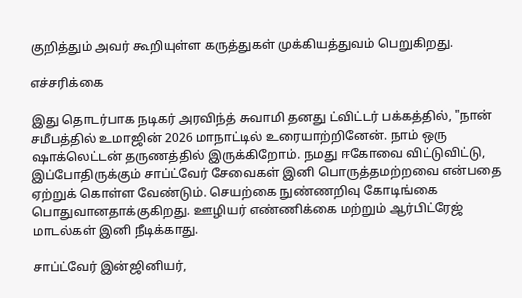குறித்தும் அவர் கூறியுள்ள கருத்துகள் முக்கியத்துவம் பெறுகிறது.

எச்சரிக்கை

இது தொடர்பாக நடிகர் அரவிந்த் சுவாமி தனது ட்விட்டர் பக்கத்தில், "நான் சமீபத்தில் உமாஜின் 2026 மாநாட்டில் உரையாற்றினேன். நாம் ஒரு ஷாக்லெட்டன் தருணத்தில் இருக்கிறோம். நமது ஈகோவை விட்டுவிட்டு, இப்போதிருக்கும் சாப்ட்வேர் சேவைகள் இனி பொருத்தமற்றவை என்பதை ஏற்றுக் கொள்ள வேண்டும். செயற்கை நுண்ணறிவு கோடிங்கை பொதுவானதாக்குகிறது. ஊழியர் எண்ணிக்கை மற்றும் ஆர்பிட்ரேஜ் மாடல்கள் இனி நீடிக்காது.

சாப்ட்வேர் இன்ஜினியர்,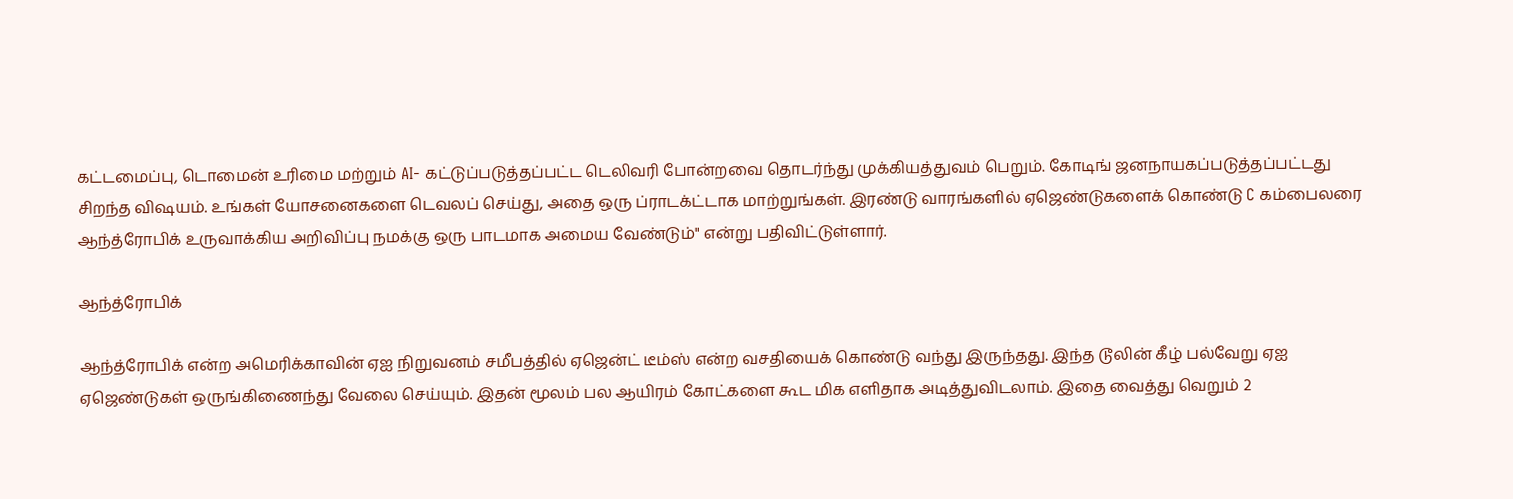கட்டமைப்பு, டொமைன் உரிமை மற்றும் AI- கட்டுப்படுத்தப்பட்ட டெலிவரி போன்றவை தொடர்ந்து முக்கியத்துவம் பெறும். கோடிங் ஜனநாயகப்படுத்தப்பட்டது சிறந்த விஷயம். உங்கள் யோசனைகளை டெவலப் செய்து, அதை ஒரு ப்ராடக்ட்டாக மாற்றுங்கள். இரண்டு வாரங்களில் ஏஜெண்டுகளைக் கொண்டு C கம்பைலரை ஆந்த்ரோபிக் உருவாக்கிய அறிவிப்பு நமக்கு ஒரு பாடமாக அமைய வேண்டும்" என்று பதிவிட்டுள்ளார்.

ஆந்த்ரோபிக்

ஆந்த்ரோபிக் என்ற அமெரிக்காவின் ஏஐ நிறுவனம் சமீபத்தில் ஏஜென்ட் டீம்ஸ் என்ற வசதியைக் கொண்டு வந்து இருந்தது. இந்த டூலின் கீழ் பல்வேறு ஏஐ ஏஜெண்டுகள் ஒருங்கிணைந்து வேலை செய்யும். இதன் மூலம் பல ஆயிரம் கோட்களை கூட மிக எளிதாக அடித்துவிடலாம். இதை வைத்து வெறும் 2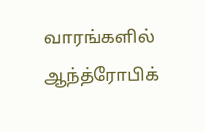வாரங்களில் ஆந்த்ரோபிக்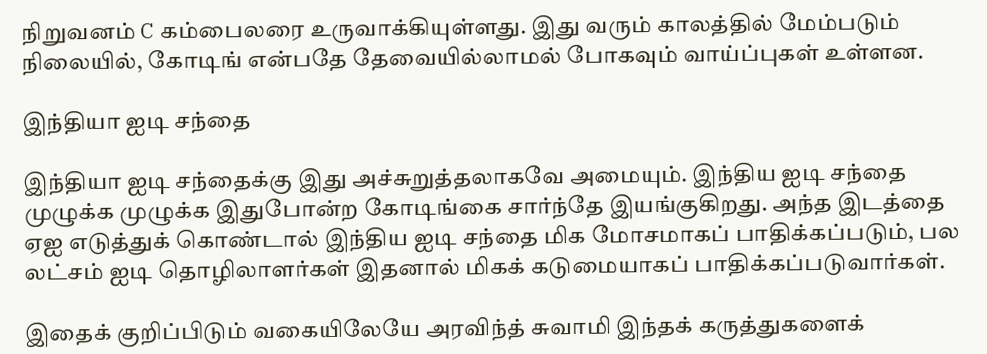நிறுவனம் C கம்பைலரை உருவாக்கியுள்ளது. இது வரும் காலத்தில் மேம்படும் நிலையில், கோடிங் என்பதே தேவையில்லாமல் போகவும் வாய்ப்புகள் உள்ளன.

இந்தியா ஐடி சந்தை

இந்தியா ஐடி சந்தைக்கு இது அச்சுறுத்தலாகவே அமையும். இந்திய ஐடி சந்தை முழுக்க முழுக்க இதுபோன்ற கோடிங்கை சார்ந்தே இயங்குகிறது. அந்த இடத்தை ஏஐ எடுத்துக் கொண்டால் இந்திய ஐடி சந்தை மிக மோசமாகப் பாதிக்கப்படும், பல லட்சம் ஐடி தொழிலாளர்கள் இதனால் மிகக் கடுமையாகப் பாதிக்கப்படுவார்கள்.

இதைக் குறிப்பிடும் வகையிலேயே அரவிந்த் சுவாமி இந்தக் கருத்துகளைக்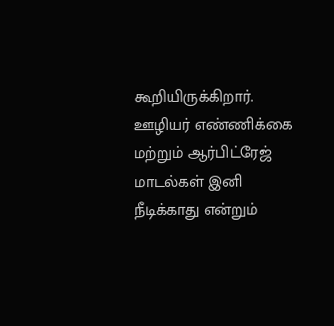கூறியிருக்கிறார். ஊழியர் எண்ணிக்கை மற்றும் ஆர்பிட்ரேஜ் மாடல்கள் இனி நீடிக்காது என்றும்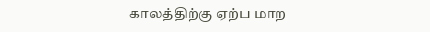காலத்திற்கு ஏற்ப மாற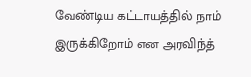வேண்டிய கட்டாயத்தில் நாம் இருக்கிறோம் என அரவிந்த்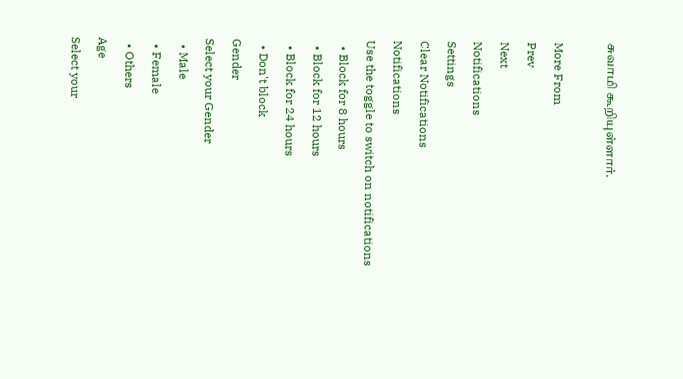சுவாமி கூறியுள்ளார்.

More From
Prev
Next
Notifications
Settings
Clear Notifications
Notifications
Use the toggle to switch on notifications
  • Block for 8 hours
  • Block for 12 hours
  • Block for 24 hours
  • Don't block
Gender
Select your Gender
  • Male
  • Female
  • Others
Age
Select your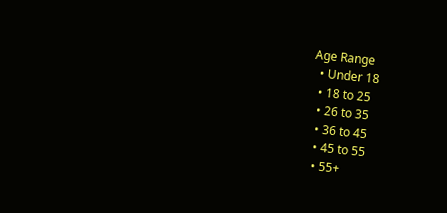Age Range
  • Under 18
  • 18 to 25
  • 26 to 35
  • 36 to 45
  • 45 to 55
  • 55+